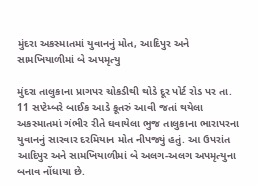મુંદરા અકસ્માતમાં યુવાનનું મોત, આદિપુર અને સામખિયાળીમાં બે અપમૃત્યુ

મુંદરા તાલુકાના પ્રાગપર ચોકડીથી થોડે દૂર પોર્ટ રોડ પર તા. 11 સપ્ટેમ્બરે બાઈક આડે કૂતરું આવી જતાં થયેલા અકસ્માતમાં ગંભીર રીતે ઘવાયેલા ભુજ તાલુકાના ભારાપરના યુવાનનું સારવાર દરમિયાન મોત નીપજ્યું હતું. આ ઉપરાંત આદિપુર અને સામખિયાળીમાં બે અલગ-અલગ અપમૃત્યુના બનાવ નોંધાયા છે.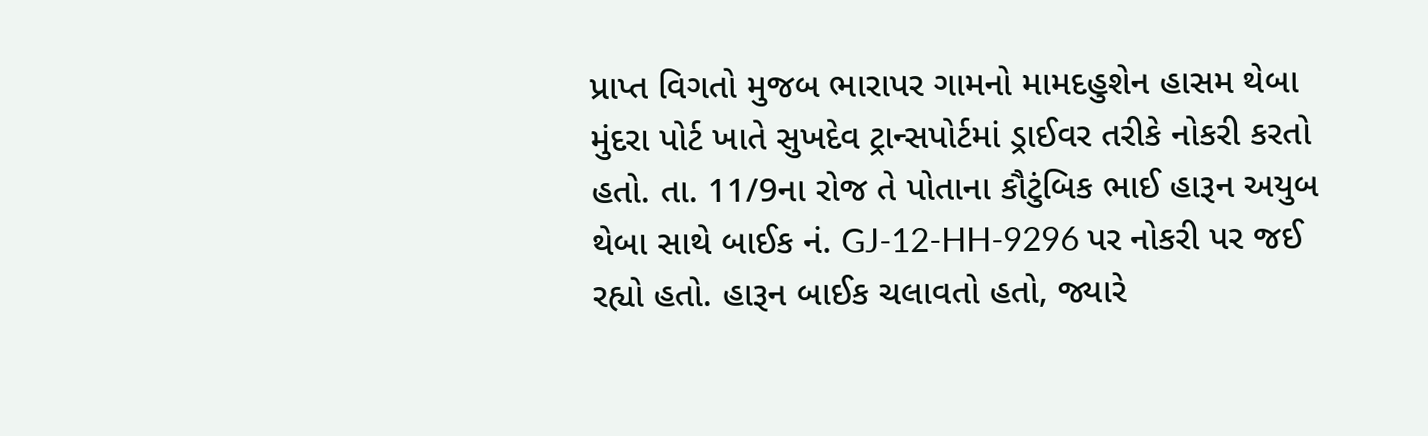પ્રાપ્ત વિગતો મુજબ ભારાપર ગામનો મામદહુશેન હાસમ થેબા મુંદરા પોર્ટ ખાતે સુખદેવ ટ્રાન્સપોર્ટમાં ડ્રાઈવર તરીકે નોકરી કરતો હતો. તા. 11/9ના રોજ તે પોતાના કૌટુંબિક ભાઈ હારૂન અયુબ થેબા સાથે બાઈક નં. GJ-12-HH-9296 પર નોકરી પર જઈ રહ્યો હતો. હારૂન બાઈક ચલાવતો હતો, જ્યારે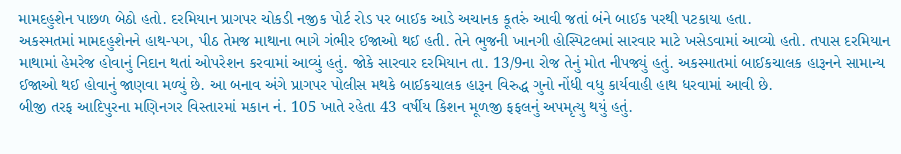મામદહુશેન પાછળ બેઠો હતો. દરમિયાન પ્રાગપર ચોકડી નજીક પોર્ટ રોડ પર બાઈક આડે અચાનક કૂતરું આવી જતાં બંને બાઈક પરથી પટકાયા હતા.
અકસ્મતમાં મામદહુશેનને હાથ-પગ, પીઠ તેમજ માથાના ભાગે ગંભીર ઈજાઓ થઈ હતી. તેને ભુજની ખાનગી હોસ્પિટલમાં સારવાર માટે ખસેડવામાં આવ્યો હતો. તપાસ દરમિયાન માથામાં હેમરેજ હોવાનું નિદાન થતાં ઓપરેશન કરવામાં આવ્યું હતું. જોકે સારવાર દરમિયાન તા. 13/9ના રોજ તેનું મોત નીપજ્યું હતું. અકસ્માતમાં બાઈકચાલક હારૂનને સામાન્ય ઈજાઓ થઈ હોવાનું જાણવા મળ્યું છે. આ બનાવ અંગે પ્રાગપર પોલીસ મથકે બાઈકચાલક હારૂન વિરુદ્ધ ગુનો નોંધી વધુ કાર્યવાહી હાથ ધરવામાં આવી છે.
બીજી તરફ આદિપુરના મણિનગર વિસ્તારમાં મકાન નં. 105 ખાતે રહેતા 43 વર્ષીય કિશન મૂળજી ફફલનું અપમૃત્યુ થયું હતું.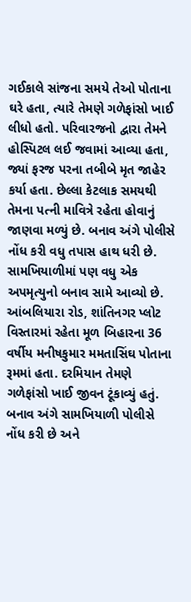ગઈકાલે સાંજના સમયે તેઓ પોતાના ઘરે હતા, ત્યારે તેમણે ગળેફાંસો ખાઈ લીધો હતો. પરિવારજનો દ્વારા તેમને હોસ્પિટલ લઈ જવામાં આવ્યા હતા, જ્યાં ફરજ પરના તબીબે મૃત જાહેર કર્યા હતા. છેલ્લા કેટલાક સમયથી તેમના પત્ની માવિત્રે રહેતા હોવાનું જાણવા મળ્યું છે. બનાવ અંગે પોલીસે નોંધ કરી વધુ તપાસ હાથ ધરી છે.
સામખિયાળીમાં પણ વધુ એક અપમૃત્યુનો બનાવ સામે આવ્યો છે. આંબલિયારા રોડ, શાંતિનગર પ્લોટ વિસ્તારમાં રહેતા મૂળ બિહારના 36 વર્ષીય મનીષકુમાર મમતાસિંઘ પોતાના રૂમમાં હતા. દરમિયાન તેમણે ગળેફાંસો ખાઈ જીવન ટૂંકાવ્યું હતું. બનાવ અંગે સામખિયાળી પોલીસે નોંધ કરી છે અને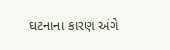ઘટનાના કારણ અંગે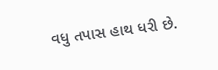વધુ તપાસ હાથ ધરી છે.